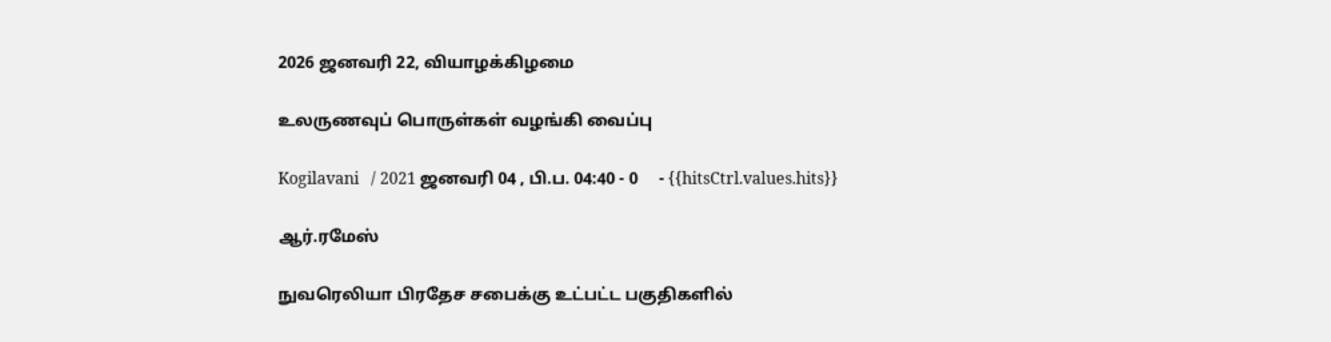2026 ஜனவரி 22, வியாழக்கிழமை

உலருணவுப் பொருள்கள் வழங்கி வைப்பு

Kogilavani   / 2021 ஜனவரி 04 , பி.ப. 04:40 - 0     - {{hitsCtrl.values.hits}}

ஆர்.ரமேஸ்

நுவரெலியா பிரதேச சபைக்கு உட்பட்ட பகுதிகளில்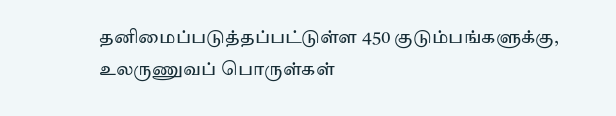தனிமைப்படுத்தப்பட்டுள்ள 450 குடும்பங்களுக்கு, உலருணுவப் பொருள்கள்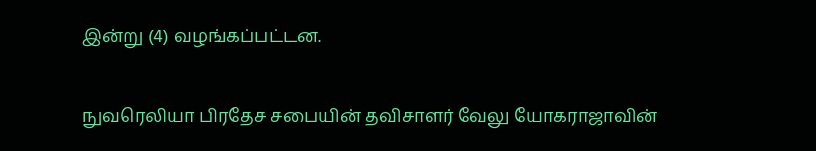இன்று (4) வழங்கப்பட்டன.

நுவரெலியா பிரதேச சபையின் தவிசாளர் வேலு யோகராஜாவின்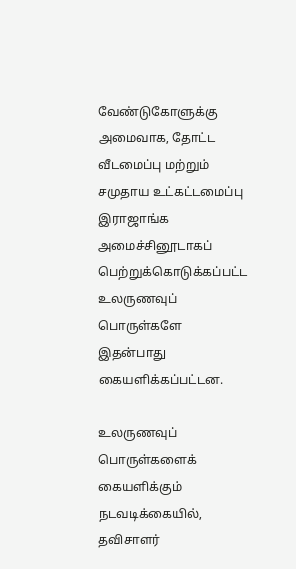வேண்டுகோளுக்கு அமைவாக, தோட்ட வீடமைப்பு மற்றும் சமுதாய உட்கட்டமைப்பு இராஜாங்க  அமைச்சினூடாகப் பெற்றுக்கொடுக்கப்பட்ட உலருணவுப் பொருள்களே இதன்பாது கையளிக்கப்பட்டன.

உலருணவுப் பொருள்களைக் கையளிக்கும் நடவடிக்கையில், தவிசாளர்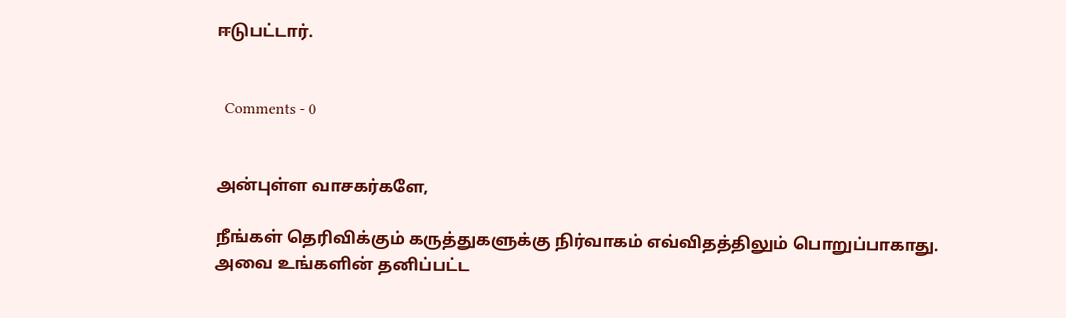ஈடுபட்டார்.


  Comments - 0


அன்புள்ள வாசகர்களே,

நீங்கள் தெரிவிக்கும் கருத்துகளுக்கு நிர்வாகம் எவ்விதத்திலும் பொறுப்பாகாது. அவை உங்களின் தனிப்பட்ட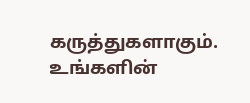கருத்துகளாகும். உங்களின்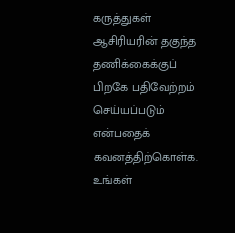கருத்துகள் ஆசிரியரின் தகுந்த தணிக்கைக்குப் பிறகே பதிவேற்றம் செய்யப்படும் என்பதைக் கவனத்திற்கொள்க. உங்கள்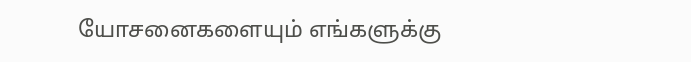யோசனைகளையும் எங்களுக்கு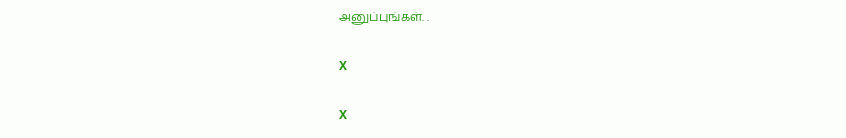அனுப்புங்கள். .

X

X